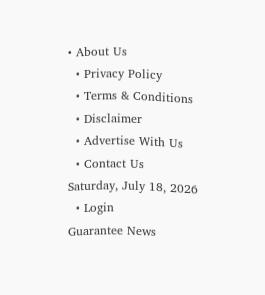• About Us
  • Privacy Policy
  • Terms & Conditions
  • Disclaimer
  • Advertise With Us
  • Contact Us
Saturday, July 18, 2026
  • Login
Guarantee News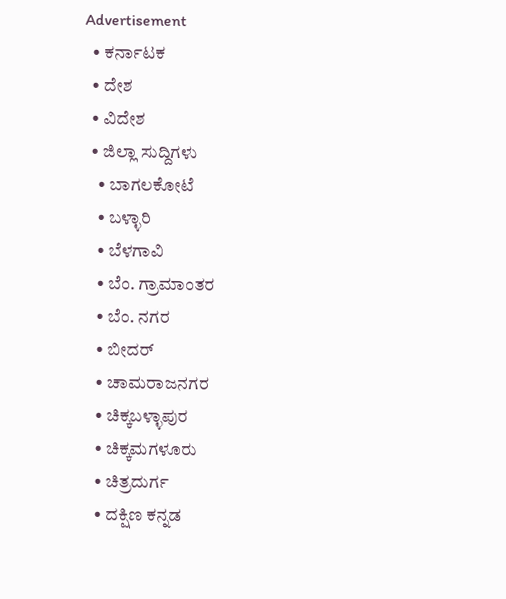Advertisement
  • ಕರ್ನಾಟಕ
  • ದೇಶ
  • ವಿದೇಶ
  • ಜಿಲ್ಲಾ ಸುದ್ದಿಗಳು
    • ಬಾಗಲಕೋಟೆ
    • ಬಳ್ಳಾರಿ
    • ಬೆಳಗಾವಿ
    • ಬೆಂ. ಗ್ರಾಮಾಂತರ
    • ಬೆಂ. ನಗರ
    • ಬೀದರ್
    • ಚಾಮರಾಜನಗರ
    • ಚಿಕ್ಕಬಳ್ಳಾಪುರ
    • ಚಿಕ್ಕಮಗಳೂರು
    • ಚಿತ್ರದುರ್ಗ
    • ದಕ್ಷಿಣ ಕನ್ನಡ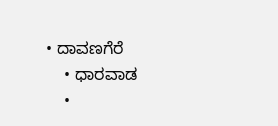• ದಾವಣಗೆರೆ
    • ಧಾರವಾಡ
    •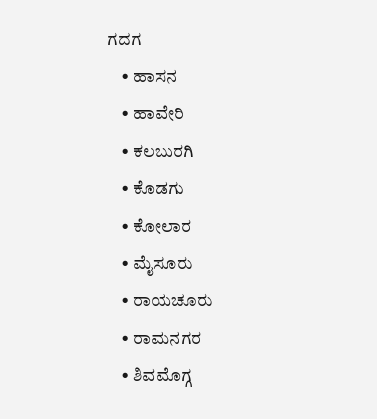ಗದಗ
    • ಹಾಸನ
    • ಹಾವೇರಿ
    • ಕಲಬುರಗಿ
    • ಕೊಡಗು
    • ಕೋಲಾರ
    • ಮೈಸೂರು
    • ರಾಯಚೂರು
    • ರಾಮನಗರ
    • ಶಿವಮೊಗ್ಗ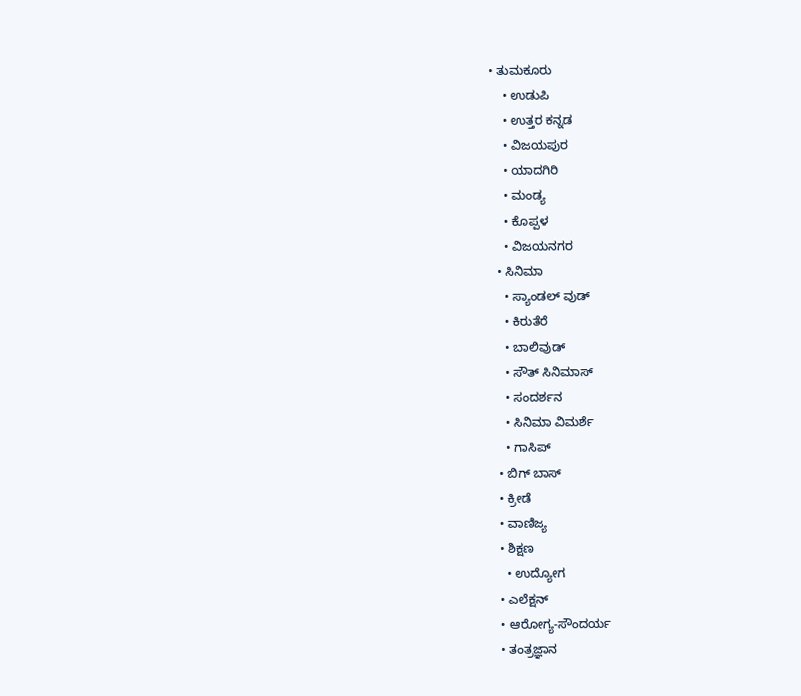• ತುಮಕೂರು
    • ಉಡುಪಿ
    • ಉತ್ತರ ಕನ್ನಡ
    • ವಿಜಯಪುರ
    • ಯಾದಗಿರಿ
    • ಮಂಡ್ಯ
    • ಕೊಪ್ಪಳ
    • ವಿಜಯನಗರ
  • ಸಿನಿಮಾ
    • ಸ್ಯಾಂಡಲ್ ವುಡ್
    • ಕಿರುತೆರೆ
    • ಬಾಲಿವುಡ್
    • ಸೌತ್ ಸಿನಿಮಾಸ್
    • ಸಂದರ್ಶನ
    • ಸಿನಿಮಾ ವಿಮರ್ಶೆ
    • ಗಾಸಿಪ್
  • ಬಿಗ್ ಬಾಸ್
  • ಕ್ರೀಡೆ
  • ವಾಣಿಜ್ಯ
  • ಶಿಕ್ಷಣ
    • ಉದ್ಯೋಗ
  • ಎಲೆಕ್ಷನ್
  • ಆರೋಗ್ಯ-ಸೌಂದರ್ಯ
  • ತಂತ್ರಜ್ಞಾನ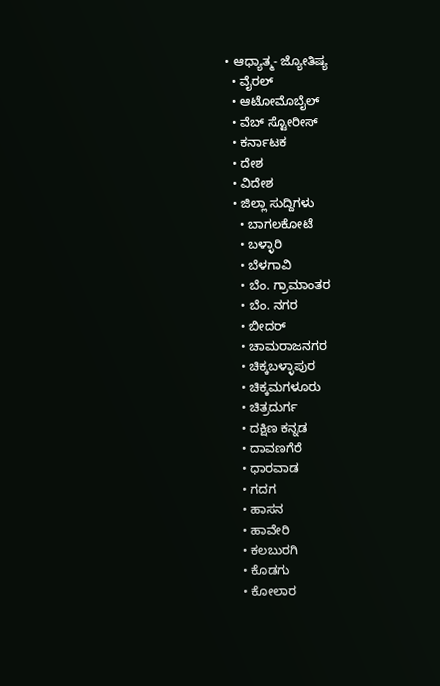• ಆಧ್ಯಾತ್ಮ- ಜ್ಯೋತಿಷ್ಯ
  • ವೈರಲ್
  • ಆಟೋಮೊಬೈಲ್
  • ವೆಬ್ ಸ್ಟೋರೀಸ್
  • ಕರ್ನಾಟಕ
  • ದೇಶ
  • ವಿದೇಶ
  • ಜಿಲ್ಲಾ ಸುದ್ದಿಗಳು
    • ಬಾಗಲಕೋಟೆ
    • ಬಳ್ಳಾರಿ
    • ಬೆಳಗಾವಿ
    • ಬೆಂ. ಗ್ರಾಮಾಂತರ
    • ಬೆಂ. ನಗರ
    • ಬೀದರ್
    • ಚಾಮರಾಜನಗರ
    • ಚಿಕ್ಕಬಳ್ಳಾಪುರ
    • ಚಿಕ್ಕಮಗಳೂರು
    • ಚಿತ್ರದುರ್ಗ
    • ದಕ್ಷಿಣ ಕನ್ನಡ
    • ದಾವಣಗೆರೆ
    • ಧಾರವಾಡ
    • ಗದಗ
    • ಹಾಸನ
    • ಹಾವೇರಿ
    • ಕಲಬುರಗಿ
    • ಕೊಡಗು
    • ಕೋಲಾರ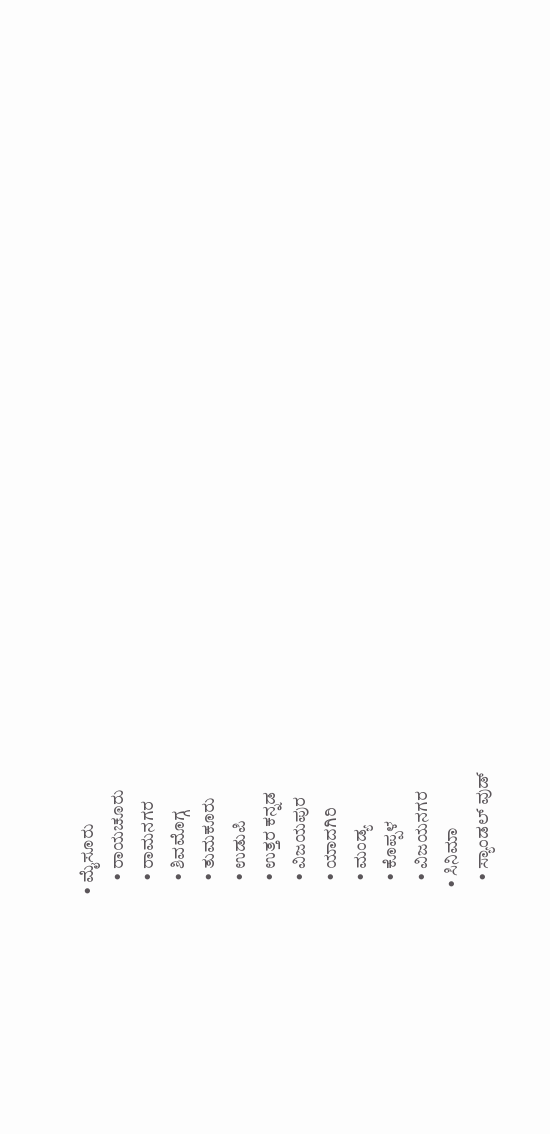• ಮೈಸೂರು
    • ರಾಯಚೂರು
    • ರಾಮನಗರ
    • ಶಿವಮೊಗ್ಗ
    • ತುಮಕೂರು
    • ಉಡುಪಿ
    • ಉತ್ತರ ಕನ್ನಡ
    • ವಿಜಯಪುರ
    • ಯಾದಗಿರಿ
    • ಮಂಡ್ಯ
    • ಕೊಪ್ಪಳ
    • ವಿಜಯನಗರ
  • ಸಿನಿಮಾ
    • ಸ್ಯಾಂಡಲ್ ವುಡ್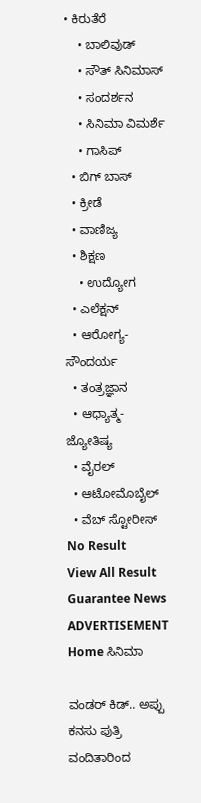• ಕಿರುತೆರೆ
    • ಬಾಲಿವುಡ್
    • ಸೌತ್ ಸಿನಿಮಾಸ್
    • ಸಂದರ್ಶನ
    • ಸಿನಿಮಾ ವಿಮರ್ಶೆ
    • ಗಾಸಿಪ್
  • ಬಿಗ್ ಬಾಸ್
  • ಕ್ರೀಡೆ
  • ವಾಣಿಜ್ಯ
  • ಶಿಕ್ಷಣ
    • ಉದ್ಯೋಗ
  • ಎಲೆಕ್ಷನ್
  • ಆರೋಗ್ಯ-ಸೌಂದರ್ಯ
  • ತಂತ್ರಜ್ಞಾನ
  • ಆಧ್ಯಾತ್ಮ- ಜ್ಯೋತಿಷ್ಯ
  • ವೈರಲ್
  • ಆಟೋಮೊಬೈಲ್
  • ವೆಬ್ ಸ್ಟೋರೀಸ್
No Result
View All Result
Guarantee News
ADVERTISEMENT
Home ಸಿನಿಮಾ

ವಂಡರ್ ಕಿಡ್.. ಅಪ್ಪು ಕನಸು ಪುತ್ರಿ ವಂದಿತಾರಿಂದ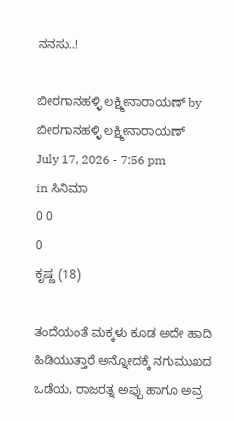ನನಸು..!

ಬೀರಗಾನಹಳ್ಳಿ ಲಕ್ಷ್ಮೀನಾರಾಯಣ್ by ಬೀರಗಾನಹಳ್ಳಿ ಲಕ್ಷ್ಮೀನಾರಾಯಣ್
July 17, 2026 - 7:56 pm
in ಸಿನಿಮಾ
0 0
0
ಕೃಷ್ಣ (18)

ತಂದೆಯಂತೆ ಮಕ್ಕಳು ಕೂಡ ಅದೇ ಹಾದಿ ಹಿಡಿಯುತ್ತಾರೆ ಅನ್ನೋದಕ್ಕೆ ನಗುಮುಖದ ಒಡೆಯ, ರಾಜರತ್ನ ಅಪ್ಪು ಹಾಗೂ ಅವ್ರ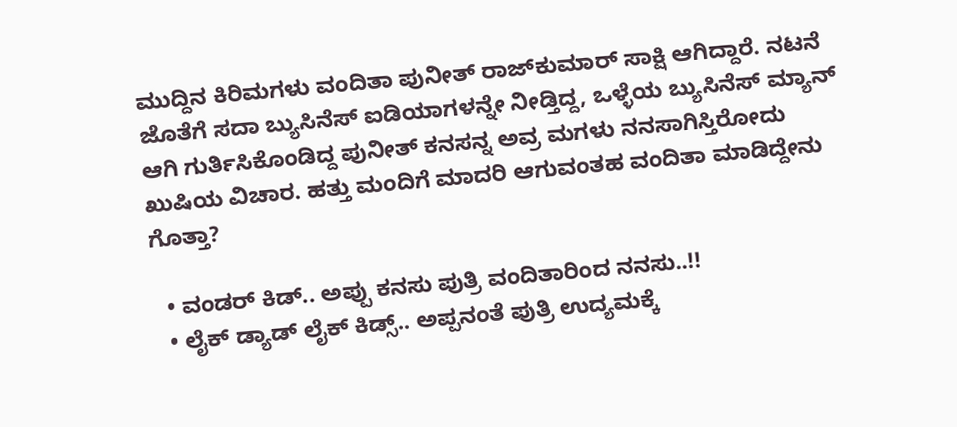ಮುದ್ದಿನ ಕಿರಿಮಗಳು ವಂದಿತಾ ಪುನೀತ್ ರಾಜ್‌ಕುಮಾರ್ ಸಾಕ್ಷಿ ಆಗಿದ್ದಾರೆ. ನಟನೆ ಜೊತೆಗೆ ಸದಾ ಬ್ಯುಸಿನೆಸ್ ಐಡಿಯಾಗಳನ್ನೇ ನೀಡ್ತಿದ್ದ, ಒಳ್ಳೆಯ ಬ್ಯುಸಿನೆಸ್ ಮ್ಯಾನ್ ಆಗಿ ಗುರ್ತಿಸಿಕೊಂಡಿದ್ದ ಪುನೀತ್ ಕನಸನ್ನ ಅವ್ರ ಮಗಳು ನನಸಾಗಿಸ್ತಿರೋದು ಖುಷಿಯ ವಿಚಾರ. ಹತ್ತು ಮಂದಿಗೆ ಮಾದರಿ ಆಗುವಂತಹ ವಂದಿತಾ ಮಾಡಿದ್ದೇನು ಗೊತ್ತಾ?

  • ವಂಡರ್ ಕಿಡ್.. ಅಪ್ಪು ಕನಸು ಪುತ್ರಿ ವಂದಿತಾರಿಂದ ನನಸು..!!
  • ಲೈಕ್ ಡ್ಯಾಡ್ ಲೈಕ್ ಕಿಡ್ಸ್.. ಅಪ್ಪನಂತೆ ಪುತ್ರಿ ಉದ್ಯಮಕ್ಕೆ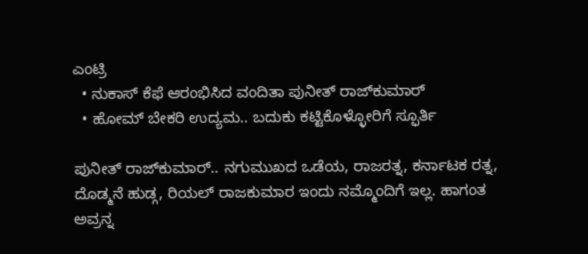ಎಂಟ್ರಿ
  • ನುಕಾಸ್ ಕೆಫೆ ಆರಂಭಿಸಿದ ವಂದಿತಾ ಪುನೀತ್ ರಾಜ್‌‌ಕುಮಾರ್
  • ಹೋಮ್ ಬೇಕರಿ ಉದ್ಯಮ.. ಬದುಕು ಕಟ್ಟಿಕೊಳ್ಳೋರಿಗೆ ಸ್ಫೂರ್ತಿ

ಪುನೀತ್ ರಾಜ್‌‌ಕುಮಾರ್.. ನಗುಮುಖದ ಒಡೆಯ, ರಾಜರತ್ನ, ಕರ್ನಾಟಕ ರತ್ನ, ದೊಡ್ಮನೆ ಹುಡ್ಗ, ರಿಯಲ್ ರಾಜಕುಮಾರ ಇಂದು ನಮ್ಮೊಂದಿಗೆ ಇಲ್ಲ. ಹಾಗಂತ ಅವ್ರನ್ನ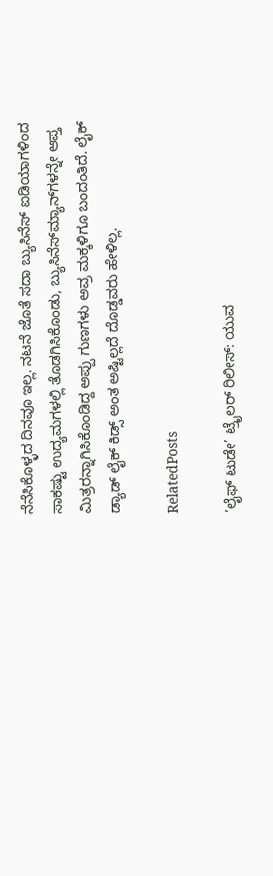ನೆನೆಸಿಕೊಳ್ಳದ ದಿನವೂ ಇಲ್ಲ. ನಟನೆ ಜೊತೆ ಸದಾ ಬ್ಯುಸಿನೆಸ್ ಐಡಿಯಾಗಳಿಂದ ಸಾಕಷ್ಟು ಉದ್ಯಮಗಳಲ್ಲಿ ತೊಡಗಿಸಿಕೊಂಡು, ಬ್ಯುಸಿನೆಸ್‌‌ಮ್ಯಾನ್‌‌ಗಳನ್ನೇ ಆಪ್ತ ಮಿತ್ರರನ್ನಾಗಿಸಿಕೊಂಡಿದ್ದ ಅಪ್ಪು ಗುಣಗಳು ಅವ್ರ ಮಕ್ಕಳಿಗೂ ಬಂದಂತಿದೆ. ಲೈಕ್ ಡ್ಯಾಡ್ ಲೈಕ್ ಕಿಡ್ಸ್ ಅಂತ ಅಷ್ಟಿಲ್ಲದೆ ದೊಡ್ಡವರು ಹೇಳಿಲ್ಲ.

RelatedPosts

‘ಲೈಫ್ ಟುಡೇ’ ಟ್ರೈಲರ್ ರಿಲೀಸ್: ಯುವ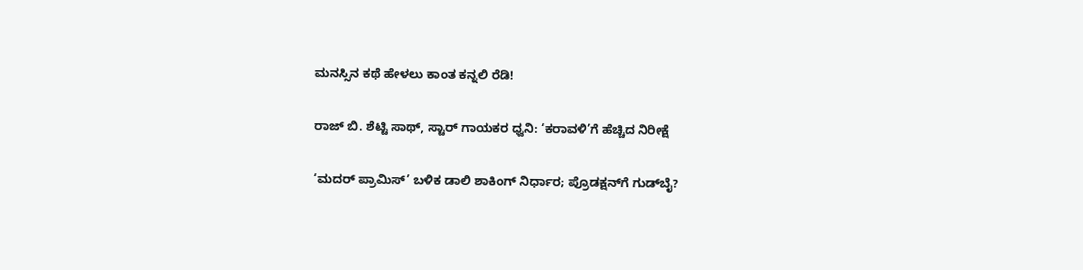ಮನಸ್ಸಿನ ಕಥೆ ಹೇಳಲು ಕಾಂತ ಕನ್ನಲಿ ರೆಡಿ!

ರಾಜ್ ಬಿ. ಶೆಟ್ಟಿ ಸಾಥ್, ಸ್ಟಾರ್ ಗಾಯಕರ ಧ್ವನಿ: ‘ಕರಾವಳಿ’ಗೆ ಹೆಚ್ಚಿದ ನಿರೀಕ್ಷೆ

‘ಮದರ್ ಪ್ರಾಮಿಸ್’ ಬಳಿಕ ಡಾಲಿ ಶಾಕಿಂಗ್ ನಿರ್ಧಾರ; ಪ್ರೊಡಕ್ಷನ್‌ಗೆ ಗುಡ್‌ಬೈ?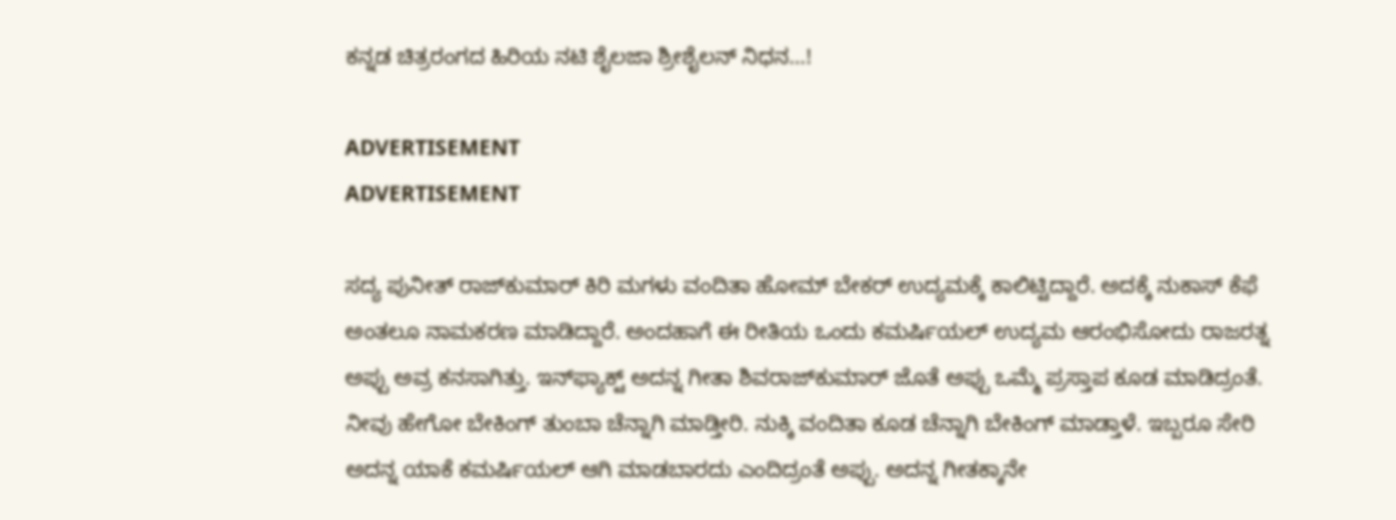ಕನ್ನಡ ಚಿತ್ರರಂಗದ ಹಿರಿಯ ನಟಿ ಶೈಲಜಾ ಶ್ರೀಶೈಲನ್ ನಿಧನ…!

ADVERTISEMENT
ADVERTISEMENT

ಸದ್ಯ ಪುನೀತ್ ರಾಜ್‌‌ಕುಮಾರ್ ಕಿರಿ ಮಗಳು ವಂದಿತಾ ಹೋಮ್ ಬೇಕರ್ ಉದ್ಯಮಕ್ಕೆ ಕಾಲಿಟ್ಟಿದ್ದಾರೆ. ಅದಕ್ಕೆ ನುಕಾಸ್ ಕೆಫೆ ಅಂತಲೂ ನಾಮಕರಣ ಮಾಡಿದ್ದಾರೆ. ಅಂದಹಾಗೆ ಈ ರೀತಿಯ ಒಂದು ಕಮರ್ಷಿಯಲ್ ಉದ್ಯಮ ಆರಂಭಿಸೋದು ರಾಜರತ್ನ ಅಪ್ಪು ಅವ್ರ ಕನಸಾಗಿತ್ತು. ಇನ್‌‌ಫ್ಯಾಕ್ಟ್ ಅದನ್ನ ಗೀತಾ ಶಿವರಾಜ್‌ಕುಮಾರ್ ಜೊತೆ ಅಪ್ಪು ಒಮ್ಮೆ ಪ್ರಸ್ತಾಪ ಕೂಡ ಮಾಡಿದ್ರಂತೆ. ನೀವು ಹೇಗೋ ಬೇಕಿಂಗ್ ತುಂಬಾ ಚೆನ್ನಾಗಿ ಮಾಡ್ತೀರಿ. ನುಕ್ಕಿ ವಂದಿತಾ ಕೂಡ ಚೆನ್ನಾಗಿ ಬೇಕಿಂಗ್ ಮಾಡ್ತಾಳೆ. ಇಬ್ಬರೂ ಸೇರಿ ಅದನ್ನ ಯಾಕೆ ಕಮರ್ಷಿಯಲ್ ಆಗಿ ಮಾಡಬಾರದು ಎಂದಿದ್ರಂತೆ ಅಪ್ಪು. ಅದನ್ನ ಗೀತಕ್ಕಾನೇ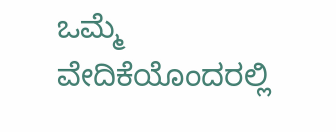ಒಮ್ಮೆ ವೇದಿಕೆಯೊಂದರಲ್ಲಿ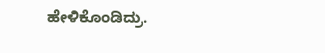ಹೇಳಿಕೊಂಡಿದ್ರು.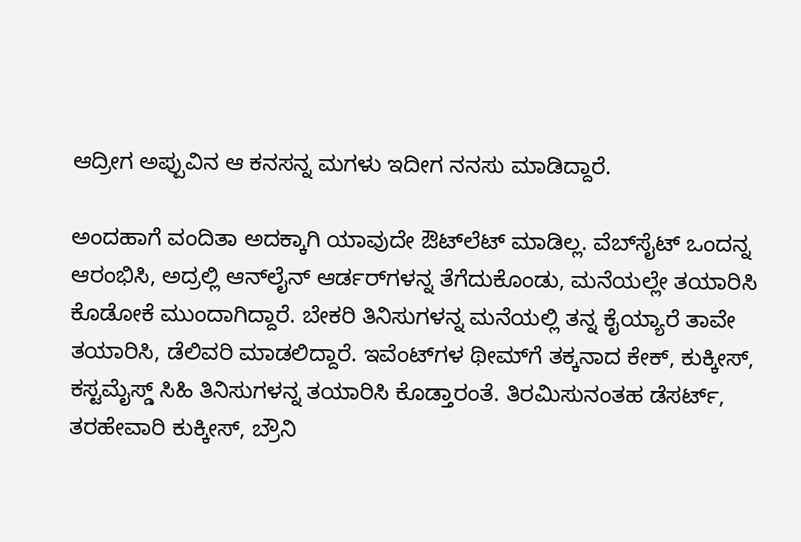ಆದ್ರೀಗ ಅಪ್ಪುವಿನ ಆ ಕನಸನ್ನ ಮಗಳು ಇದೀಗ ನನಸು ಮಾಡಿದ್ದಾರೆ.

ಅಂದಹಾಗೆ ವಂದಿತಾ ಅದಕ್ಕಾಗಿ ಯಾವುದೇ ಔಟ್‌ಲೆಟ್ ಮಾಡಿಲ್ಲ. ವೆಬ್‌ಸೈಟ್ ಒಂದನ್ನ ಆರಂಭಿಸಿ, ಅದ್ರಲ್ಲಿ ಆನ್‌ಲೈನ್ ಆರ್ಡರ್‌‌ಗಳನ್ನ ತೆಗೆದುಕೊಂಡು, ಮನೆಯಲ್ಲೇ ತಯಾರಿಸಿ ಕೊಡೋಕೆ ಮುಂದಾಗಿದ್ದಾರೆ. ಬೇಕರಿ ತಿನಿಸುಗಳನ್ನ ಮನೆಯಲ್ಲಿ ತನ್ನ ಕೈಯ್ಯಾರೆ ತಾವೇ ತಯಾರಿಸಿ, ಡೆಲಿವರಿ ಮಾಡಲಿದ್ದಾರೆ. ಇವೆಂಟ್‌‌ಗಳ ಥೀಮ್‌ಗೆ ತಕ್ಕನಾದ ಕೇಕ್, ಕುಕ್ಕೀಸ್, ಕಸ್ಟಮೈಸ್ಡ್ ಸಿಹಿ ತಿನಿಸುಗಳನ್ನ ತಯಾರಿಸಿ ಕೊಡ್ತಾರಂತೆ. ತಿರಮಿಸುನಂತಹ ಡೆಸರ್ಟ್‌‌, ತರಹೇವಾರಿ ಕುಕ್ಕೀಸ್, ಬ್ರೌನಿ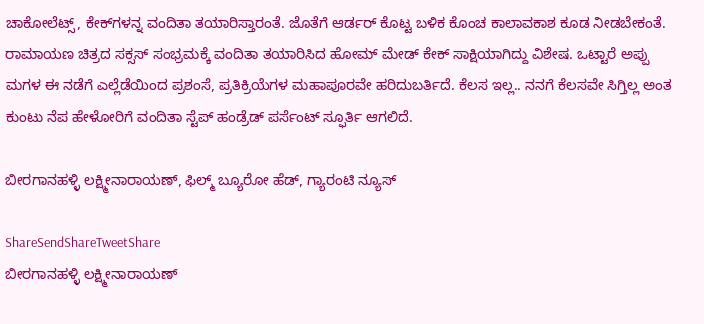ಚಾಕೋಲೆಟ್ಸ್, ಕೇಕ್‌‌ಗಳನ್ನ ವಂದಿತಾ ತಯಾರಿಸ್ತಾರಂತೆ. ಜೊತೆಗೆ ಆರ್ಡರ್ ಕೊಟ್ಟ ಬಳಿಕ ಕೊಂಚ ಕಾಲಾವಕಾಶ ಕೂಡ ನೀಡಬೇಕಂತೆ. ರಾಮಾಯಣ ಚಿತ್ರದ ಸಕ್ಸಸ್‌‌ ಸಂಭ್ರಮಕ್ಕೆ ವಂದಿತಾ ತಯಾರಿಸಿದ ಹೋಮ್ ಮೇಡ್ ಕೇಕ್‌‌ ಸಾಕ್ಷಿಯಾಗಿದ್ದು ವಿಶೇಷ. ಒಟ್ಟಾರೆ ಅಪ್ಪು ಮಗಳ ಈ ನಡೆಗೆ ಎಲ್ಲೆಡೆಯಿಂದ ಪ್ರಶಂಸೆ, ಪ್ರತಿಕ್ರಿಯೆಗಳ ಮಹಾಪೂರವೇ ಹರಿದುಬರ್ತಿದೆ. ಕೆಲಸ ಇಲ್ಲ.. ನನಗೆ ಕೆಲಸವೇ ಸಿಗ್ತಿಲ್ಲ ಅಂತ ಕುಂಟು ನೆಪ ಹೇಳೋರಿಗೆ ವಂದಿತಾ ಸ್ಟೆಪ್ ಹಂಡ್ರೆಡ್ ಪರ್ಸೆಂಟ್ ಸ್ಫೂರ್ತಿ ಆಗಲಿದೆ.

ಬೀರಗಾನಹಳ್ಳಿ ಲಕ್ಷ್ಮೀನಾರಾಯಣ್, ಫಿಲ್ಮ್ ಬ್ಯೂರೋ ಹೆಡ್, ಗ್ಯಾರಂಟಿ ನ್ಯೂಸ್

ShareSendShareTweetShare
ಬೀರಗಾನಹಳ್ಳಿ ಲಕ್ಷ್ಮೀನಾರಾಯಣ್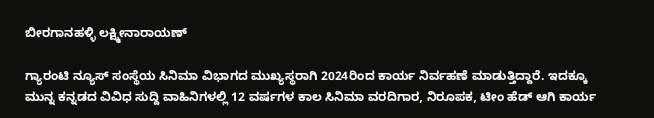ಬೀರಗಾನಹಳ್ಳಿ ಲಕ್ಷ್ಮೀನಾರಾಯಣ್

ಗ್ಯಾರಂಟಿ ನ್ಯೂಸ್ ಸಂಸ್ಥೆಯ ಸಿನಿಮಾ ವಿಭಾಗದ ಮುಖ್ಯಸ್ಥರಾಗಿ 2024ರಿಂದ ಕಾರ್ಯ ನಿರ್ವಹಣೆ ಮಾಡುತ್ತಿದ್ದಾರೆ. ಇದಕ್ಕೂ ಮುನ್ನ ಕನ್ನಡದ ವಿವಿಧ ಸುದ್ದಿ ವಾಹಿನಿಗಳಲ್ಲಿ 12 ವರ್ಷಗಳ ಕಾಲ ಸಿನಿಮಾ ವರದಿಗಾರ, ನಿರೂಪಕ, ಟೀಂ ಹೆಡ್ ಆಗಿ ಕಾರ್ಯ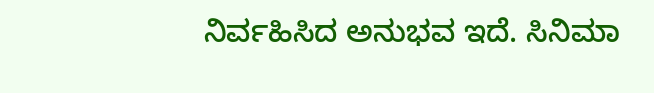ನಿರ್ವಹಿಸಿದ ಅನುಭವ ಇದೆ. ಸಿನಿಮಾ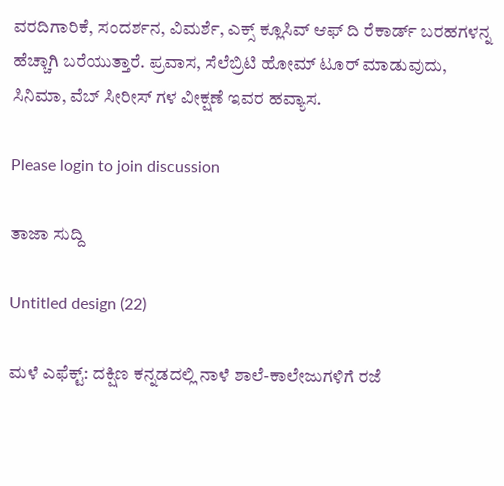ವರದಿಗಾರಿಕೆ, ಸಂದರ್ಶನ, ವಿಮರ್ಶೆ, ಎಕ್ಸ್ ಕ್ಲೂಸಿವ್ ಆಫ್ ದಿ ರೆಕಾರ್ಡ್ ಬರಹಗಳನ್ನ ಹೆಚ್ಚಾಗಿ ಬರೆಯುತ್ತಾರೆ. ಪ್ರವಾಸ, ಸೆಲೆಬ್ರಿಟಿ ಹೋಮ್ ಟೂರ್ ಮಾಡುವುದು, ಸಿನಿಮಾ, ವೆಬ್ ಸೀರೀಸ್ ಗಳ ವೀಕ್ಷಣೆ ಇವರ ಹವ್ಯಾಸ.

Please login to join discussion

ತಾಜಾ ಸುದ್ದಿ

Untitled design (22)

ಮಳೆ ಎಫೆಕ್ಟ್: ದಕ್ಷಿಣ ಕನ್ನಡದಲ್ಲಿ ನಾಳೆ ಶಾಲೆ-ಕಾಲೇಜುಗಳಿಗೆ ರಜೆ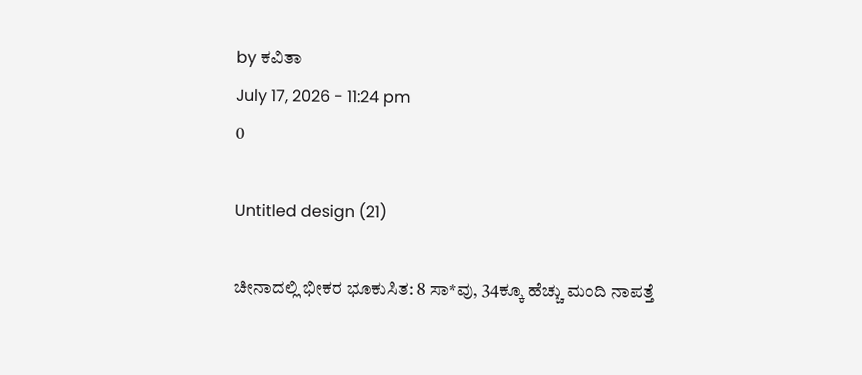by ಕವಿತಾ
July 17, 2026 - 11:24 pm
0

Untitled design (21)

ಚೀನಾದಲ್ಲಿ ಭೀಕರ ಭೂಕುಸಿತ: 8 ಸಾ*ವು, 34ಕ್ಕೂ ಹೆಚ್ಚು ಮಂದಿ ನಾಪತ್ತೆ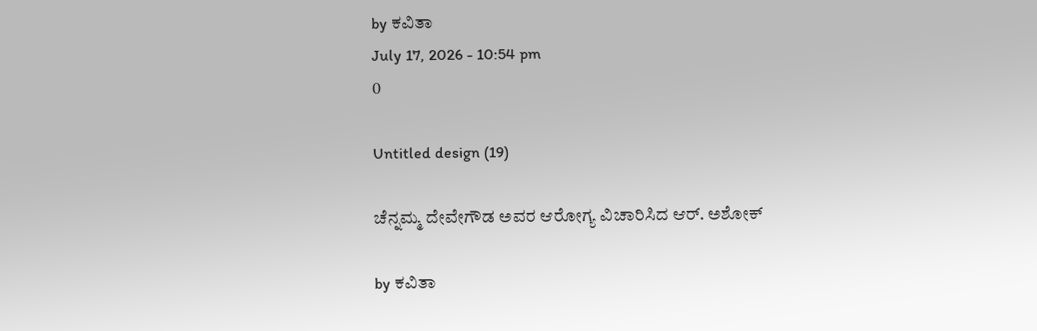by ಕವಿತಾ
July 17, 2026 - 10:54 pm
0

Untitled design (19)

ಚೆನ್ನಮ್ಮ ದೇವೇಗೌಡ ಅವರ ಆರೋಗ್ಯ ವಿಚಾರಿಸಿದ ಆರ್. ಅಶೋಕ್

by ಕವಿತಾ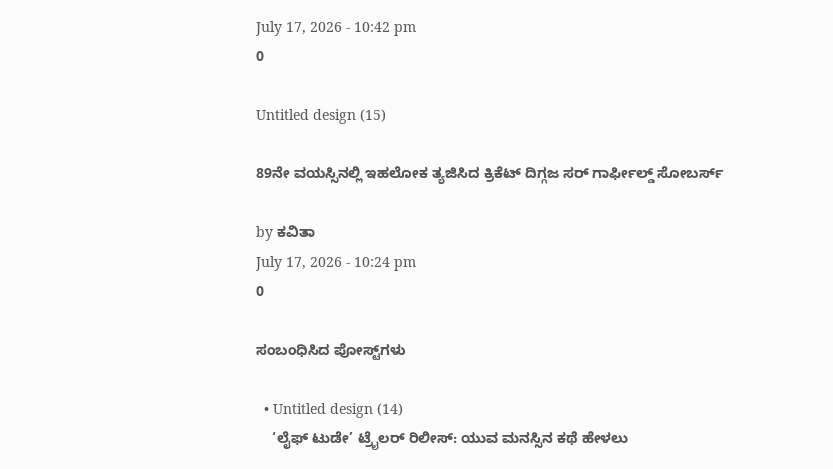July 17, 2026 - 10:42 pm
0

Untitled design (15)

89ನೇ ವಯಸ್ಸಿನಲ್ಲಿ ಇಹಲೋಕ ತ್ಯಜಿಸಿದ ಕ್ರಿಕೆಟ್ ದಿಗ್ಗಜ ಸರ್ ಗಾರ್ಫೀಲ್ಡ್ ಸೋಬರ್ಸ್

by ಕವಿತಾ
July 17, 2026 - 10:24 pm
0

ಸಂಬಂಧಿಸಿದ ಪೋಸ್ಟ್‌ಗಳು

  • Untitled design (14)
    ‘ಲೈಫ್ ಟುಡೇ’ ಟ್ರೈಲರ್ ರಿಲೀಸ್: ಯುವ ಮನಸ್ಸಿನ ಕಥೆ ಹೇಳಲು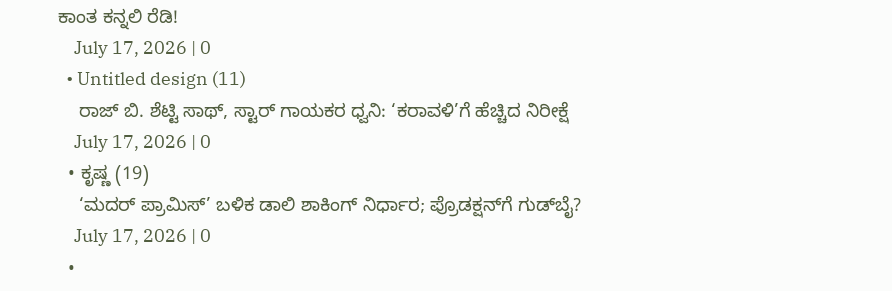ಕಾಂತ ಕನ್ನಲಿ ರೆಡಿ!
    July 17, 2026 | 0
  • Untitled design (11)
    ರಾಜ್ ಬಿ. ಶೆಟ್ಟಿ ಸಾಥ್, ಸ್ಟಾರ್ ಗಾಯಕರ ಧ್ವನಿ: ‘ಕರಾವಳಿ’ಗೆ ಹೆಚ್ಚಿದ ನಿರೀಕ್ಷೆ
    July 17, 2026 | 0
  • ಕೃಷ್ಣ (19)
    ‘ಮದರ್ ಪ್ರಾಮಿಸ್’ ಬಳಿಕ ಡಾಲಿ ಶಾಕಿಂಗ್ ನಿರ್ಧಾರ; ಪ್ರೊಡಕ್ಷನ್‌ಗೆ ಗುಡ್‌ಬೈ?
    July 17, 2026 | 0
  •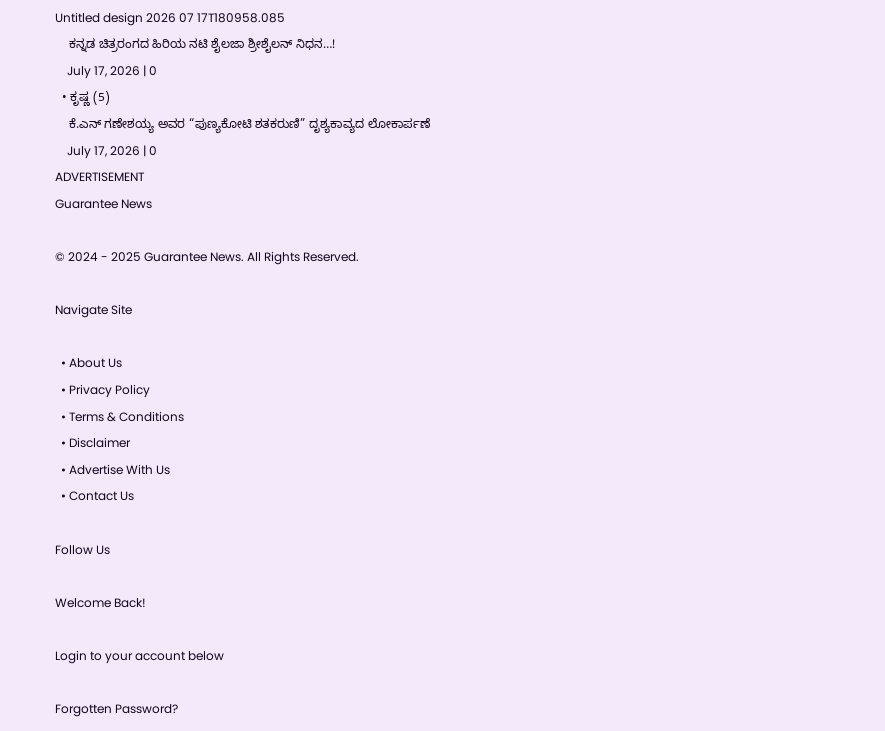Untitled design 2026 07 17T180958.085
    ಕನ್ನಡ ಚಿತ್ರರಂಗದ ಹಿರಿಯ ನಟಿ ಶೈಲಜಾ ಶ್ರೀಶೈಲನ್ ನಿಧನ…!
    July 17, 2026 | 0
  • ಕೃಷ್ಣ (5)
    ಕೆ.ಎನ್ ಗಣೇಶಯ್ಯ ಅವರ “ಪುಣ್ಯಕೋಟಿ ಶತಕರುಣಿ” ದೃಶ್ಯಕಾವ್ಯದ ಲೋಕಾರ್ಪಣೆ
    July 17, 2026 | 0
ADVERTISEMENT
Guarantee News

© 2024 - 2025 Guarantee News. All Rights Reserved.

Navigate Site

  • About Us
  • Privacy Policy
  • Terms & Conditions
  • Disclaimer
  • Advertise With Us
  • Contact Us

Follow Us

Welcome Back!

Login to your account below

Forgotten Password?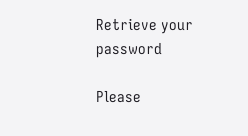Retrieve your password

Please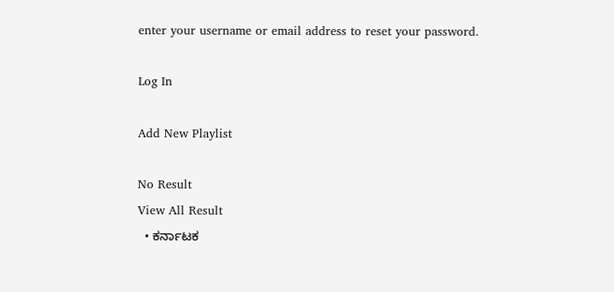enter your username or email address to reset your password.

Log In

Add New Playlist

No Result
View All Result
  • ಕರ್ನಾಟಕ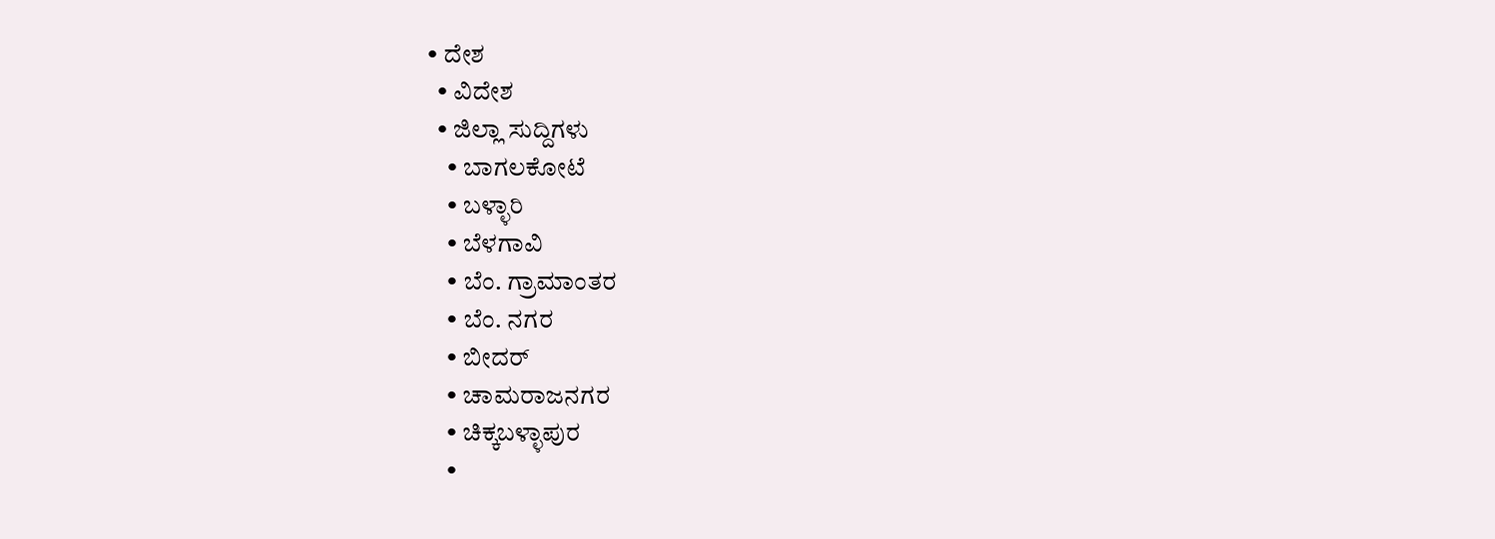• ದೇಶ
  • ವಿದೇಶ
  • ಜಿಲ್ಲಾ ಸುದ್ದಿಗಳು
    • ಬಾಗಲಕೋಟೆ
    • ಬಳ್ಳಾರಿ
    • ಬೆಳಗಾವಿ
    • ಬೆಂ. ಗ್ರಾಮಾಂತರ
    • ಬೆಂ. ನಗರ
    • ಬೀದರ್
    • ಚಾಮರಾಜನಗರ
    • ಚಿಕ್ಕಬಳ್ಳಾಪುರ
    •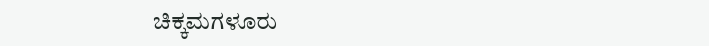ಚಿಕ್ಕಮಗಳೂರು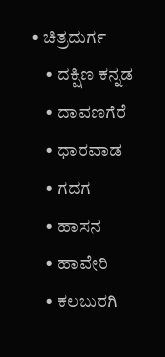• ಚಿತ್ರದುರ್ಗ
    • ದಕ್ಷಿಣ ಕನ್ನಡ
    • ದಾವಣಗೆರೆ
    • ಧಾರವಾಡ
    • ಗದಗ
    • ಹಾಸನ
    • ಹಾವೇರಿ
    • ಕಲಬುರಗಿ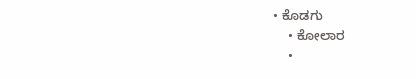• ಕೊಡಗು
    • ಕೋಲಾರ
    •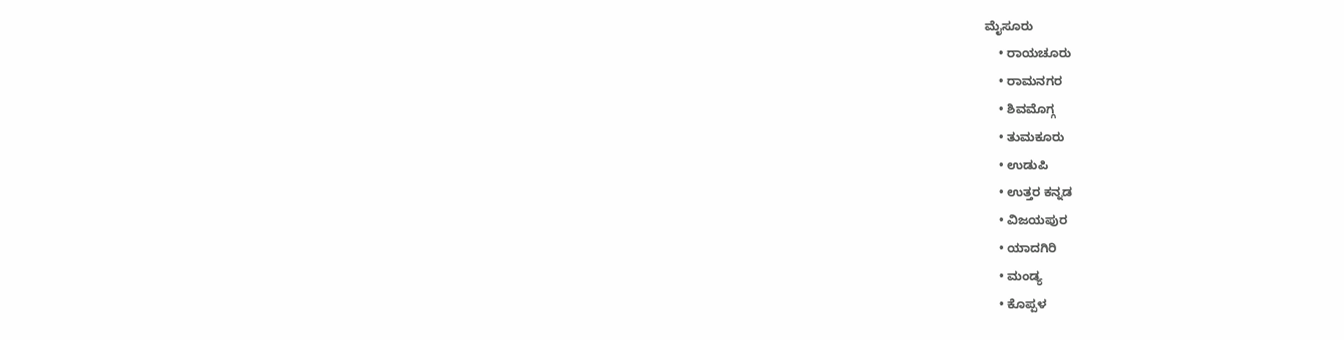ಮೈಸೂರು
    • ರಾಯಚೂರು
    • ರಾಮನಗರ
    • ಶಿವಮೊಗ್ಗ
    • ತುಮಕೂರು
    • ಉಡುಪಿ
    • ಉತ್ತರ ಕನ್ನಡ
    • ವಿಜಯಪುರ
    • ಯಾದಗಿರಿ
    • ಮಂಡ್ಯ
    • ಕೊಪ್ಪಳ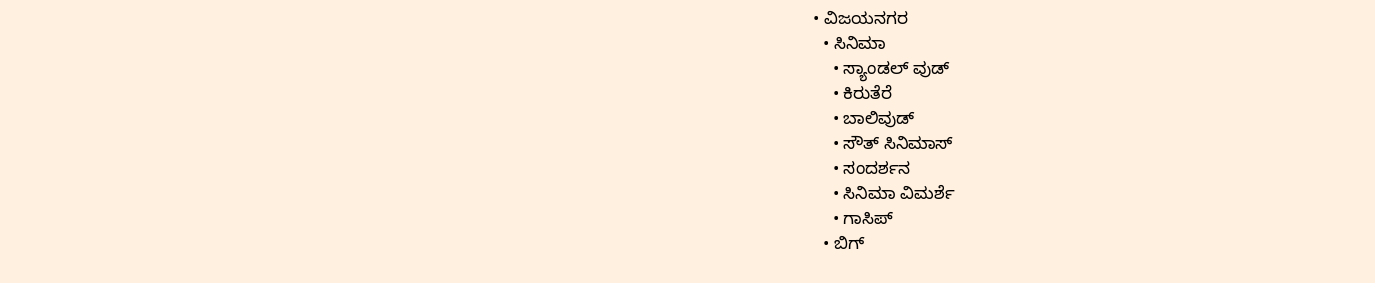• ವಿಜಯನಗರ
  • ಸಿನಿಮಾ
    • ಸ್ಯಾಂಡಲ್ ವುಡ್
    • ಕಿರುತೆರೆ
    • ಬಾಲಿವುಡ್
    • ಸೌತ್ ಸಿನಿಮಾಸ್
    • ಸಂದರ್ಶನ
    • ಸಿನಿಮಾ ವಿಮರ್ಶೆ
    • ಗಾಸಿಪ್
  • ಬಿಗ್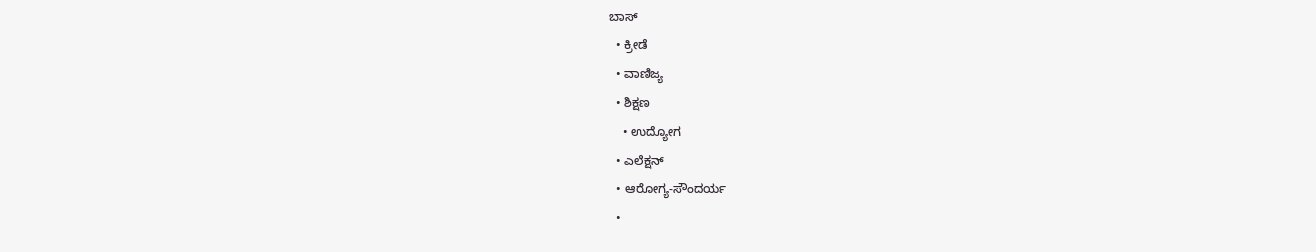ಬಾಸ್
  • ಕ್ರೀಡೆ
  • ವಾಣಿಜ್ಯ
  • ಶಿಕ್ಷಣ
    • ಉದ್ಯೋಗ
  • ಎಲೆಕ್ಷನ್
  • ಆರೋಗ್ಯ-ಸೌಂದರ್ಯ
  •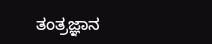ತಂತ್ರಜ್ಞಾನ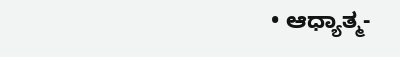• ಆಧ್ಯಾತ್ಮ-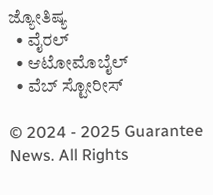ಜ್ಯೋತಿಷ್ಯ
  • ವೈರಲ್
  • ಆಟೋಮೊಬೈಲ್
  • ವೆಬ್ ಸ್ಟೋರೀಸ್

© 2024 - 2025 Guarantee News. All Rights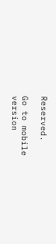Reserved.

Go to mobile version